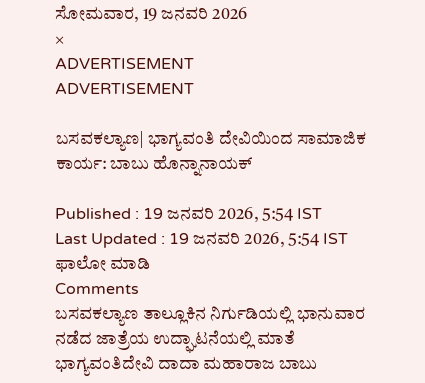ಸೋಮವಾರ, 19 ಜನವರಿ 2026
×
ADVERTISEMENT
ADVERTISEMENT

ಬಸವಕಲ್ಯಾಣ| ಭಾಗ್ಯವಂತಿ ದೇವಿಯಿಂದ ಸಾಮಾಜಿಕ ಕಾರ್ಯ: ಬಾಬು ಹೊನ್ನಾನಾಯಕ್

Published : 19 ಜನವರಿ 2026, 5:54 IST
Last Updated : 19 ಜನವರಿ 2026, 5:54 IST
ಫಾಲೋ ಮಾಡಿ
Comments
ಬಸವಕಲ್ಯಾಣ ತಾಲ್ಲೂಕಿನ ನಿರ್ಗುಡಿಯಲ್ಲಿ ಭಾನುವಾರ ನಡೆದ ಜಾತ್ರೆಯ ಉದ್ಘಾಟನೆಯಲ್ಲಿ ಮಾತೆ ಭಾಗ್ಯವಂತಿದೇವಿ ದಾದಾ ಮಹಾರಾಜ ಬಾಬು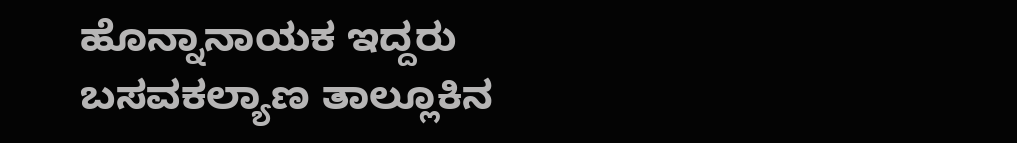ಹೊನ್ನಾನಾಯಕ ಇದ್ದರು
ಬಸವಕಲ್ಯಾಣ ತಾಲ್ಲೂಕಿನ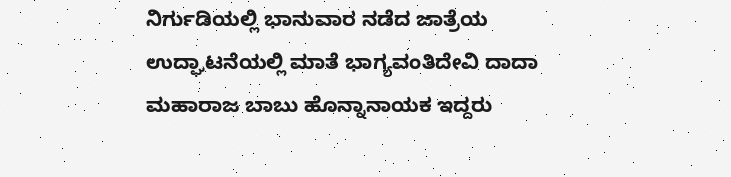ನಿರ್ಗುಡಿಯಲ್ಲಿ ಭಾನುವಾರ ನಡೆದ ಜಾತ್ರೆಯ ಉದ್ಘಾಟನೆಯಲ್ಲಿ ಮಾತೆ ಭಾಗ್ಯವಂತಿದೇವಿ ದಾದಾ ಮಹಾರಾಜ ಬಾಬು ಹೊನ್ನಾನಾಯಕ ಇದ್ದರು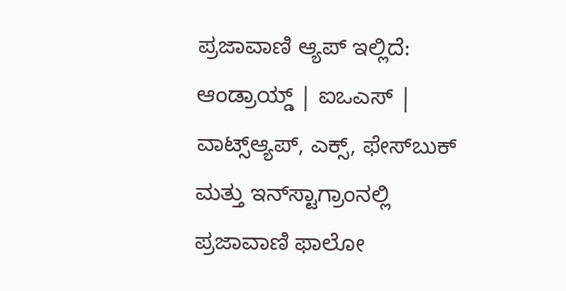ಪ್ರಜಾವಾಣಿ ಆ್ಯಪ್ ಇಲ್ಲಿದೆ: ಆಂಡ್ರಾಯ್ಡ್ | ಐಒಎಸ್ | ವಾಟ್ಸ್ಆ್ಯಪ್, ಎಕ್ಸ್, ಫೇಸ್‌ಬುಕ್ ಮತ್ತು ಇನ್‌ಸ್ಟಾಗ್ರಾಂನಲ್ಲಿ ಪ್ರಜಾವಾಣಿ ಫಾಲೋ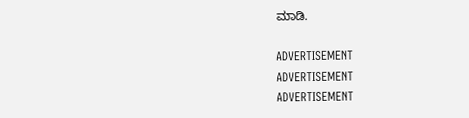ಮಾಡಿ.

ADVERTISEMENT
ADVERTISEMENT
ADVERTISEMENT